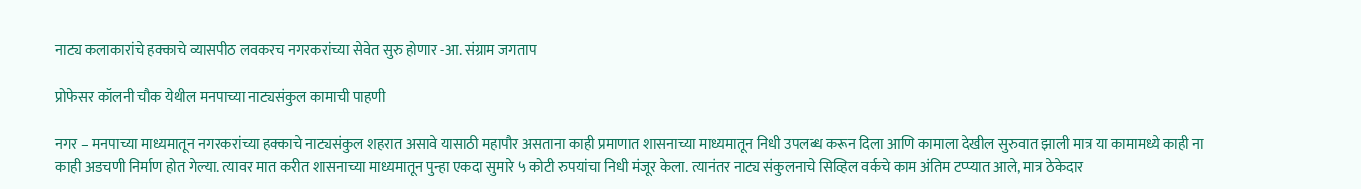नाट्य कलाकारांचे हक्काचे व्यासपीठ लवकरच नगरकरांच्या सेवेत सुरु होणार -आ. संग्राम जगताप

प्रोफेसर कॉलनी चौक येथील मनपाच्या नाट्यसंकुल कामाची पाहणी

नगर – मनपाच्या माध्यमातून नगरकरांच्या हक्काचे नाट्यसंकुल शहरात असावे यासाठी महापौर असताना काही प्रमाणात शासनाच्या माध्यमातून निधी उपलब्ध करून दिला आणि कामाला देखील सुरुवात झाली मात्र या कामामध्ये काही ना काही अडचणी निर्माण होत गेल्या. त्यावर मात करीत शासनाच्या माध्यमातून पुन्हा एकदा सुमारे ५ कोटी रुपयांचा निधी मंजूर केला. त्यानंतर नाट्य संकुलनाचे सिव्हिल वर्कचे काम अंतिम टप्प्यात आले, मात्र ठेकेदार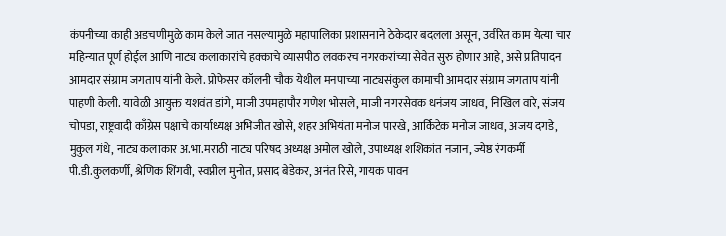कंपनीच्या काही अडचणीमुळे काम केले जात नसल्यामुळे महापालिका प्रशासनाने ठेकेदार बदलला असून, उर्वरित काम येत्या चार महिन्यात पूर्ण होईल आणि नाट्य कलाकारांचे हक्काचे व्यासपीठ लवकरच नगरकरांच्या सेवेत सुरु होणार आहे, असे प्रतिपादन आमदार संग्राम जगताप यांनी केले. प्रोफेसर कॉलनी चौक येथील मनपाच्या नाट्यसंकुल कामाची आमदार संग्राम जगताप यांनी पाहणी केली. यावेळी आयुक्त यशवंत डांगे, माजी उपमहापौर गणेश भोसले, माजी नगरसेवक धनंजय जाधव, निखिल वारे, संजय चोपडा, राष्ट्रवादी काँग्रेस पक्षाचे कार्याध्यक्ष अभिजीत खोसे, शहर अभियंता मनोज पारखे, आर्किटेक मनोज जाधव, अजय दगडे, मुकुल गंधे, नाट्य कलाकार अ.भा.मराठी नाट्य परिषद अध्यक्ष अमोल खोले, उपाध्यक्ष शशिकांत नजान, ज्येष्ठ रंगकर्मी पी.डी.कुलकर्णी, श्रेणिक शिंगवी, स्वप्नील मुनोत, प्रसाद बेडेकर, अनंत रिसे, गायक पावन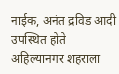नाईक, अनंत द्रविड आदी उपस्थित होते अहिल्यानगर शहराला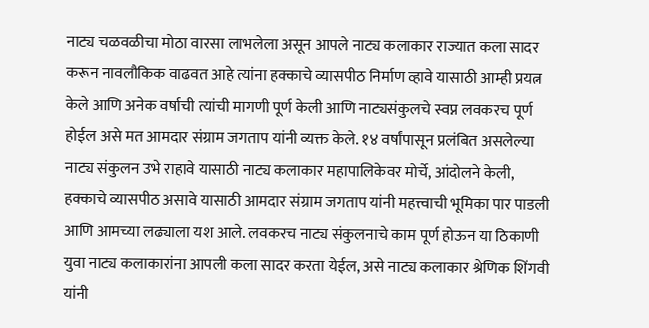नाट्य चळवळीचा मोठा वारसा लाभलेला असून आपले नाट्य कलाकार राज्यात कला सादर करून नावलौकिक वाढवत आहे त्यांना हक्काचे व्यासपीठ निर्माण व्हावे यासाठी आम्ही प्रयत्न केले आणि अनेक वर्षाची त्यांची मागणी पूर्ण केली आणि नाट्यसंकुलचे स्वप्न लवकरच पूर्ण होईल असे मत आमदार संग्राम जगताप यांनी व्यक्त केले. १४ वर्षांपासून प्रलंबित असलेल्या नाट्य संकुलन उभे राहावे यासाठी नाट्य कलाकार महापालिकेवर मोर्चे, आंदोलने केली, हक्काचे व्यासपीठ असावे यासाठी आमदार संग्राम जगताप यांनी महत्त्वाची भूमिका पार पाडली आणि आमच्या लढ्याला यश आले. लवकरच नाट्य संकुलनाचे काम पूर्ण होऊन या ठिकाणी युवा नाट्य कलाकारांना आपली कला सादर करता येईल, असे नाट्य कलाकार श्रेणिक शिंगवी यांनी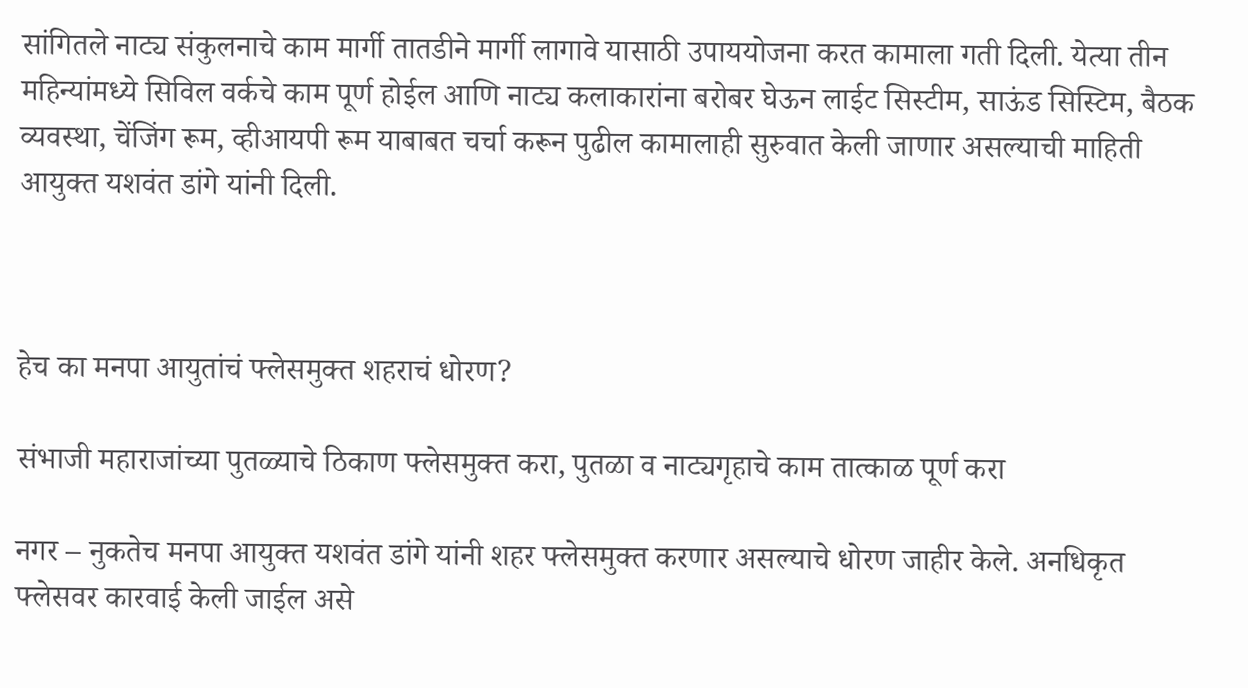सांगितले नाट्य संकुलनाचे काम मार्गी तातडीने मार्गी लागावे यासाठी उपाययोजना करत कामाला गती दिली. येत्या तीन महिन्यांमध्ये सिविल वर्कचे काम पूर्ण होईल आणि नाट्य कलाकारांना बरोबर घेऊन लाईट सिस्टीम, साऊंड सिस्टिम, बैठक व्यवस्था, चेंजिंग रूम, व्हीआयपी रूम याबाबत चर्चा करून पुढील कामालाही सुरुवात केली जाणार असल्याची माहिती आयुक्त यशवंत डांगे यांनी दिली.



हेच का मनपा आयुतांचं फ्लेसमुक्त शहराचं धोरण?

संभाजी महाराजांच्या पुतळ्याचे ठिकाण फ्लेसमुक्त करा, पुतळा व नाट्यगृहाचे काम तात्काळ पूर्ण करा

नगर – नुकतेच मनपा आयुक्त यशवंत डांगे यांनी शहर फ्लेसमुक्त करणार असल्याचे धोरण जाहीर केले. अनधिकृत फ्लेसवर कारवाई केली जाईल असे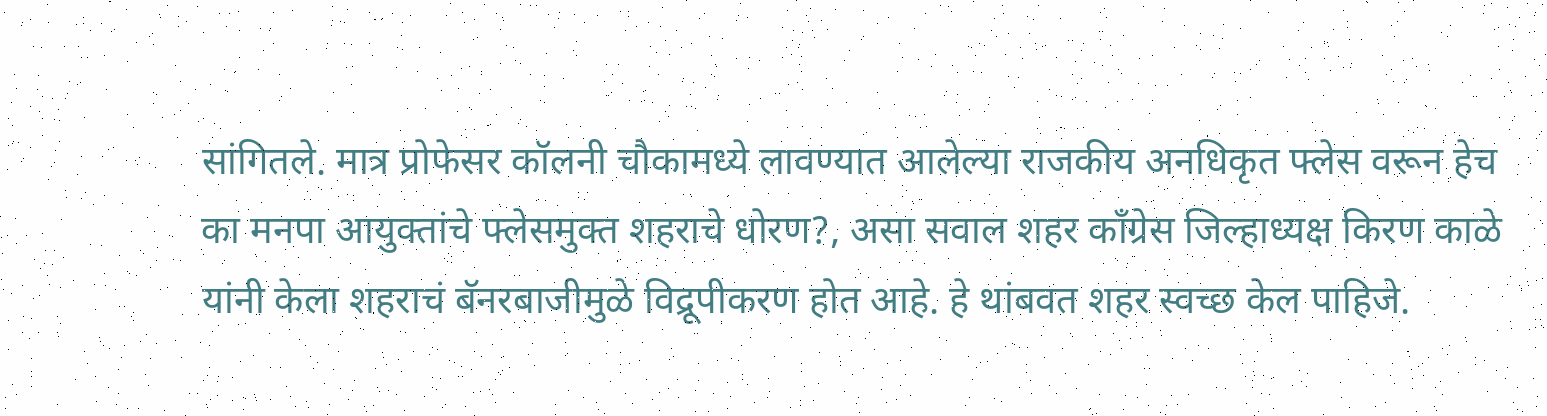सांगितले. मात्र प्रोफेसर कॉलनी चौकामध्ये लावण्यात आलेल्या राजकीय अनधिकृत फ्लेस वरून हेच का मनपा आयुक्तांचे फ्लेसमुक्त शहराचे धोरण?, असा सवाल शहर काँग्रेस जिल्हाध्यक्ष किरण काळे यांनी केला शहराचं बॅनरबाजीमुळे विद्रूपीकरण होत आहे. हे थांबवत शहर स्वच्छ केल पाहिजे.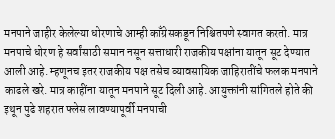मनपाने जाहीर केलेल्या धोरणाचे आम्ही काँग्रेसकडून निश्चितपणे स्वागत करतो. मात्र मनपाचे धोरण हे सर्वांसाठी समान नसून सत्ताधारी राजकीय पक्षांना यातून सूट देण्यात आली आहे. म्हणूनच इतर राजकीय पक्ष तसेच व्यावसायिक जाहिरातींचे फलक मनपाने काढले खरे. मात्र काहींना यातून मनपाने सूट दिली आहे. आयुक्तांनी सांगितले होते की इथून पुढे शहरात फ्लेस लावण्यापूर्वी मनपाची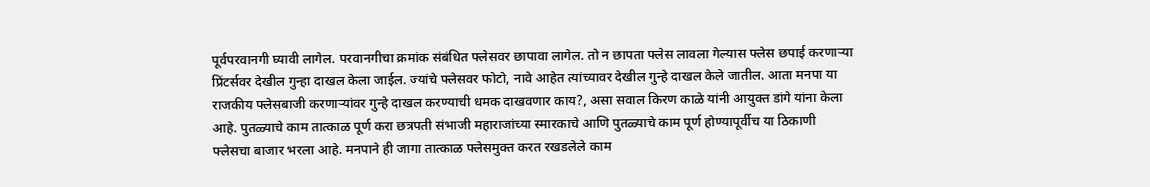पूर्वपरवानगी घ्यावी लागेल. परवानगीचा क्रमांक संबंधित फ्लेसवर छापावा लागेल. तो न छापता फ्लेस लावला गेल्यास फ्लेस छपाई करणार्‍या प्रिंटर्सवर देखील गुन्हा दाखल केला जाईल. ज्यांचे फ्लेसवर फोटो, नावे आहेत त्यांच्यावर देखील गुन्हे दाखल केले जातील. आता मनपा या राजकीय फ्लेसबाजी करणार्‍यांवर गुन्हे दाखल करण्याची धमक दाखवणार काय?, असा सवाल किरण काळे यांनी आयुक्त डांगे यांना केला आहे. पुतळ्याचे काम तात्काळ पूर्ण करा छत्रपती संभाजी महाराजांच्या स्मारकाचे आणि पुतळ्याचे काम पूर्ण होण्यापूर्वीच या ठिकाणी फ्लेसचा बाजार भरला आहे. मनपाने ही जागा तात्काळ फ्लेसमुक्त करत रखडलेले काम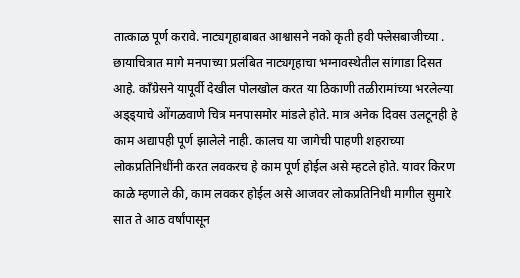तात्काळ पूर्ण करावे. नाट्यगृहाबाबत आश्वासने नको कृती हवी फ्लेसबाजीच्या . छायाचित्रात मागे मनपाच्या प्रलंबित नाट्यगृहाचा भग्नावस्थेतील सांगाडा दिसत आहे. काँग्रेसने यापूर्वी देखील पोलखोल करत या ठिकाणी तळीरामांच्या भरलेल्या अड्ड्याचे ओंगळवाणे चित्र मनपासमोर मांडले होते. मात्र अनेक दिवस उलटूनही हे काम अद्यापही पूर्ण झालेले नाही. कालच या जागेची पाहणी शहराच्या लोकप्रतिनिधींनी करत लवकरच हे काम पूर्ण होईल असे म्हटले होते. यावर किरण काळे म्हणाले की, काम लवकर होईल असे आजवर लोकप्रतिनिधी मागील सुमारे सात ते आठ वर्षांपासून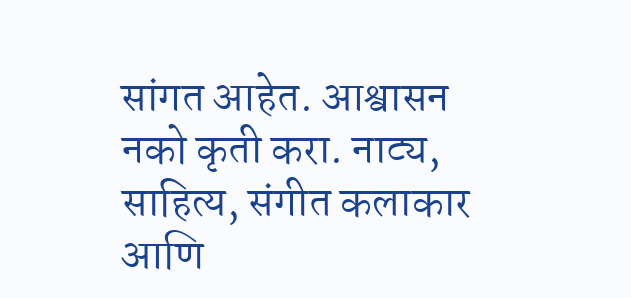सांगत आहेत. आश्वासन नको कृती करा. नाट्य, साहित्य, संगीत कलाकार आणि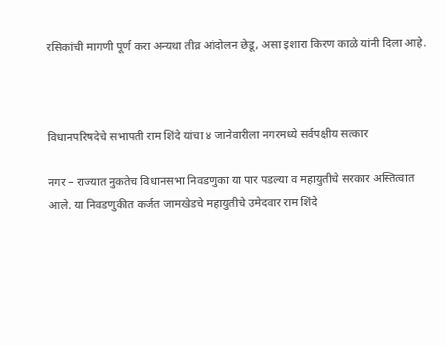रसिकांची मागणी पूर्ण करा अन्यथा तीव्र आंदोलन छेडू, असा इशारा किरण काळे यांनी दिला आहे.



विधानपरिषदेचे सभापती राम शिंदे यांचा ४ जानेवारीला नगरमध्ये सर्वपक्षीय सत्कार

नगर – राज्यात नुकतेच विधानसभा निवडणुका या पार पडल्या व महायुतीचे सरकार अस्तित्वात आले. या निवडणुकीत कर्जत जामखेडचे महायुतीचे उमेदवार राम शिंदे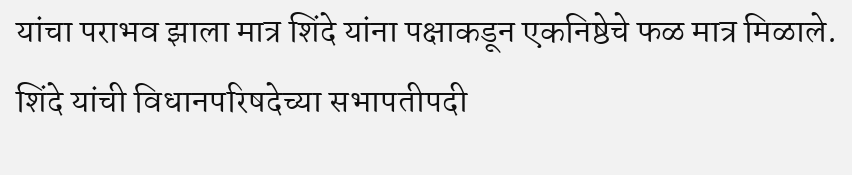यांचा पराभव झाला मात्र शिंदे यांना पक्षाकडून एकनिष्ठेचे फळ मात्र मिळाले. शिंदे यांची विधानपरिषदेच्या सभापतीपदी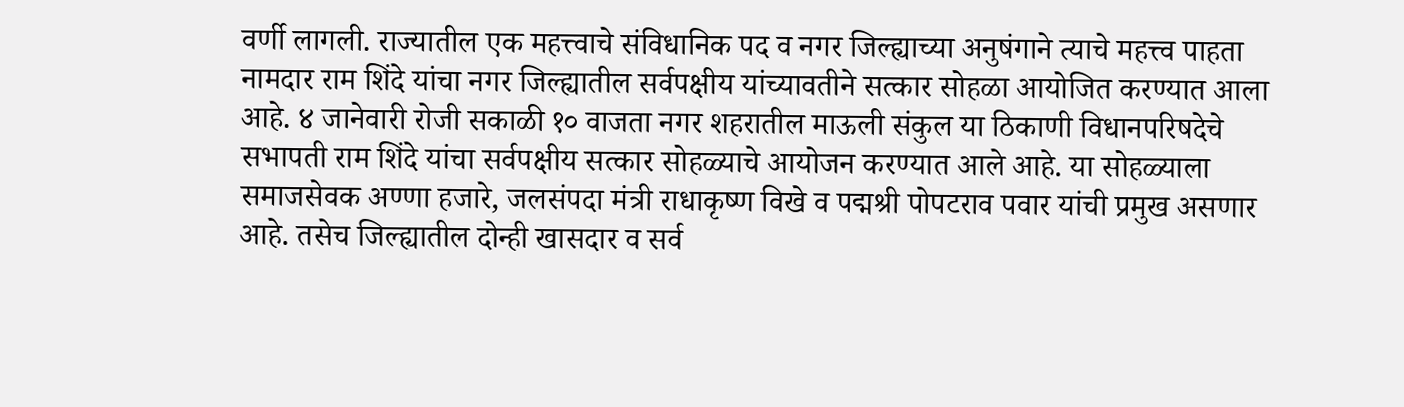वर्णी लागली. राज्यातील एक महत्त्वाचे संविधानिक पद व नगर जिल्ह्याच्या अनुषंगाने त्याचे महत्त्व पाहता नामदार राम शिंदे यांचा नगर जिल्ह्यातील सर्वपक्षीय यांच्यावतीने सत्कार सोहळा आयोजित करण्यात आला आहे. ४ जानेवारी रोजी सकाळी १० वाजता नगर शहरातील माऊली संकुल या ठिकाणी विधानपरिषदेचे सभापती राम शिंदे यांचा सर्वपक्षीय सत्कार सोहळ्याचे आयोजन करण्यात आले आहे. या सोहळ्याला समाजसेवक अण्णा हजारे, जलसंपदा मंत्री राधाकृष्ण विखे व पद्मश्री पोपटराव पवार यांची प्रमुख असणार आहे. तसेच जिल्ह्यातील दोन्ही खासदार व सर्व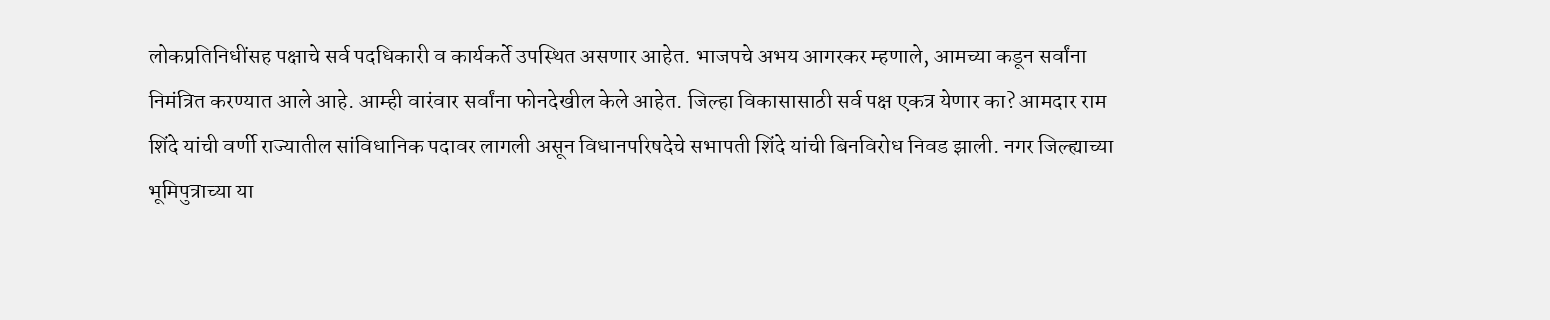लोकप्रतिनिधींसह पक्षाचे सर्व पदधिकारी व कार्यकर्ते उपस्थित असणार आहेत. भाजपचे अभय आगरकर म्हणाले, आमच्या कडून सर्वांना निमंत्रित करण्यात आले आहे. आम्ही वारंवार सर्वांना फोनदेखील केले आहेत. जिल्हा विकासासाठी सर्व पक्ष एकत्र येणार का? आमदार राम शिंदे यांची वर्णी राज्यातील सांविधानिक पदावर लागली असून विधानपरिषदेचे सभापती शिंदे यांची बिनविरोध निवड झाली. नगर जिल्ह्याच्या भूमिपुत्राच्या या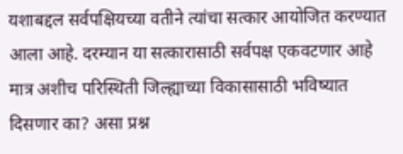यशाबद्दल सर्वपक्षियच्या वतीने त्यांचा सत्कार आयोजित करण्यात आला आहे. दरम्यान या सत्कारासाठी सर्वपक्ष एकवटणार आहे मात्र अशीच परिस्थिती जिल्ह्याच्या विकासासाठी भविष्यात दिसणार का? असा प्रश्न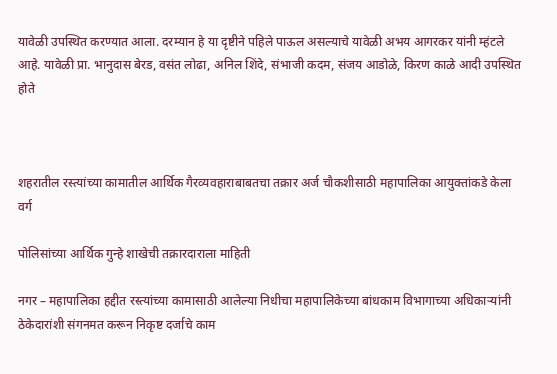यावेळी उपस्थित करण्यात आला. दरम्यान हे या दृष्टीने पहिले पाऊल असल्याचे यावेळी अभय आगरकर यांनी म्हंटले आहे. यावेळी प्रा. भानुदास बेरड, वसंत लोढा, अनिल शिंदे, संभाजी कदम, संजय आडोळे, किरण काळे आदी उपस्थित होते



शहरातील रस्त्यांच्या कामातील आर्थिक गैरव्यवहाराबाबतचा तक्रार अर्ज चौकशीसाठी महापालिका आयुक्तांकडे केला वर्ग

पोलिसांच्या आर्थिक गुन्हे शाखेची तक्रारदाराला माहिती

नगर – महापालिका हद्दीत रस्त्यांच्या कामासाठी आलेल्या निधीचा महापालिकेच्या बांधकाम विभागाच्या अधिकार्‍यांनी ठेकेदारांशी संगनमत करून निकृष्ट दर्जाचे काम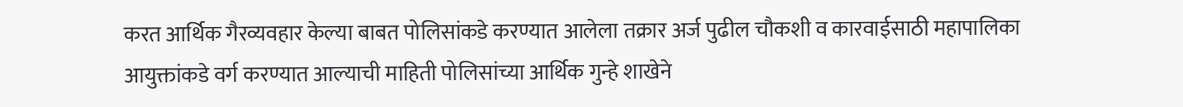करत आर्थिक गैरव्यवहार केल्या बाबत पोलिसांकडे करण्यात आलेला तक्रार अर्ज पुढील चौकशी व कारवाईसाठी महापालिका आयुक्तांकडे वर्ग करण्यात आल्याची माहिती पोलिसांच्या आर्थिक गुन्हे शाखेने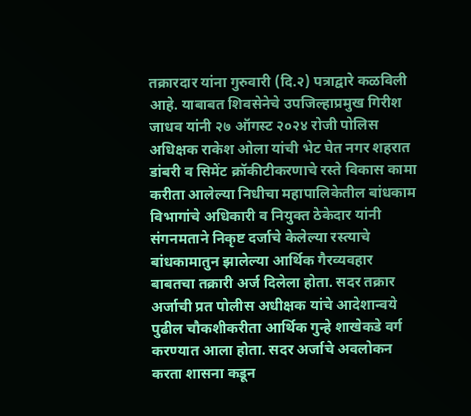तक्रारदार यांना गुरुवारी (दि.२) पत्राद्वारे कळविली आहे. याबाबत शिवसेनेचे उपजिल्हाप्रमुख गिरीश जाधव यांनी २७ ऑगस्ट २०२४ रोजी पोलिस अधिक्षक राकेश ओला यांची भेट घेत नगर शहरात डांबरी व सिमेंट क्रॉकीटीकरणाचे रस्ते विकास कामा करीता आलेल्या निधीचा महापालिकेतील बांधकाम विभागांचे अधिकारी व नियुक्त ठेकेदार यांनी संगनमताने निकृष्ट दर्जाचे केलेल्या रस्त्याचे बांधकामातुन झालेल्या आर्थिक गैरव्यवहार बाबतचा तक्रारी अर्ज दिलेला होता. सदर तक्रार अर्जाची प्रत पोलीस अधीक्षक यांचे आदेशान्वये पुढील चौकशीकरीता आर्थिक गुन्हे शाखेकडे वर्ग करण्यात आला होता. सदर अर्जाचे अवलोकन करता शासना कडून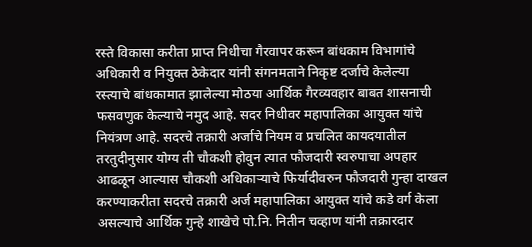रस्ते विकासा करीता प्राप्त निधीचा गैरवापर करून बांधकाम विभागांचे अधिकारी व नियुक्त ठेकेदार यांनी संगनमताने निकृष्ट दर्जाचे केलेल्या रस्त्याचे बांधकामात झालेल्या मोठया आर्थिक गैरव्यवहार बाबत शासनाची फसवणुक केल्याचे नमुद आहे. सदर निधीवर महापालिका आयुक्त यांचे नियंत्रण आहे. सदरचे तक्रारी अर्जाचे नियम व प्रचलित कायदयातील तरतुदीनुसार योग्य ती चौकशी होवुन त्यात फौजदारी स्वरुपाचा अपहार आढळून आल्यास चौकशी अधिकार्‍याचे फिर्यादीवरुन फौजदारी गुन्हा दाखल करण्याकरीता सदरचे तक्रारी अर्ज महापालिका आयुक्त यांचे कडे वर्ग केला असल्याचे आर्थिक गुन्हे शाखेचे पो.नि. नितीन चव्हाण यांनी तक्रारदार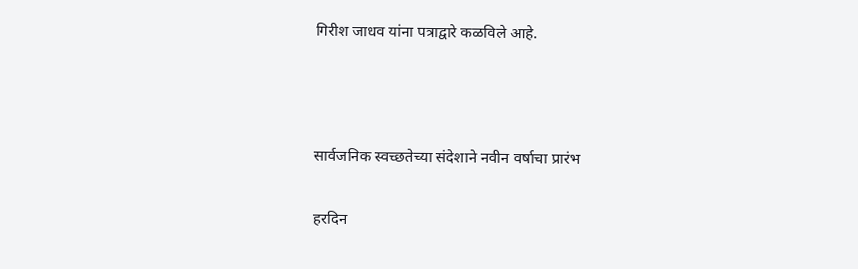गिरीश जाधव यांना पत्राद्वारे कळविले आहे.



सार्वजनिक स्वच्छतेच्या संदेशाने नवीन वर्षाचा प्रारंभ

हरदिन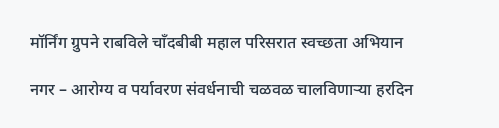मॉर्निंग ग्रुपने राबविले चाँदबीबी महाल परिसरात स्वच्छता अभियान

नगर – आरोग्य व पर्यावरण संवर्धनाची चळवळ चालविणार्‍या हरदिन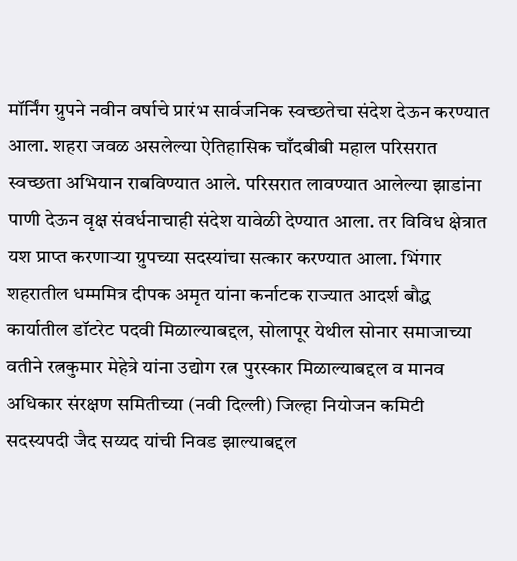मॉर्निंग ग्रुपने नवीन वर्षाचे प्रारंभ सार्वजनिक स्वच्छतेचा संदेश देऊन करण्यात आला. शहरा जवळ असलेल्या ऐतिहासिक चाँदबीबी महाल परिसरात स्वच्छता अभियान राबविण्यात आले. परिसरात लावण्यात आलेल्या झाडांना पाणी देऊन वृक्ष संवर्धनाचाही संदेश यावेळी देण्यात आला. तर विविध क्षेत्रात यश प्राप्त करणार्‍या ग्रुपच्या सदस्यांचा सत्कार करण्यात आला. भिंगार शहरातील धम्ममित्र दीपक अमृत यांना कर्नाटक राज्यात आदर्श बौद्ध कार्यातील डॉटरेट पदवी मिळाल्याबद्दल, सोलापूर येथील सोनार समाजाच्या वतीने रत्नकुमार मेहेत्रे यांना उद्योग रत्न पुरस्कार मिळाल्याबद्दल व मानव अधिकार संरक्षण समितीच्या (नवी दिल्ली) जिल्हा नियोजन कमिटी सदस्यपदी जैद सय्यद यांची निवड झाल्याबद्दल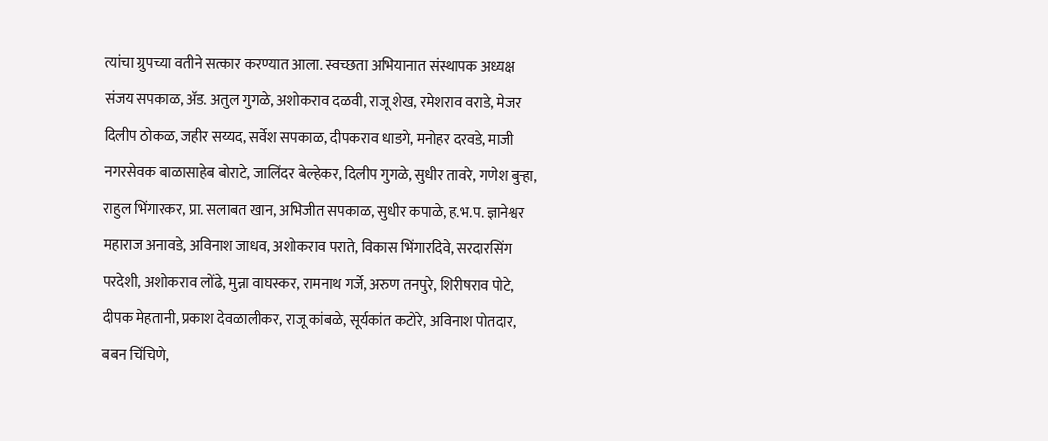त्यांचा ग्रुपच्या वतीने सत्कार करण्यात आला. स्वच्छता अभियानात संस्थापक अध्यक्ष संजय सपकाळ, अ‍ॅड. अतुल गुगळे, अशोकराव दळवी, राजू शेख, रमेशराव वराडे, मेजर दिलीप ठोकळ, जहीर सय्यद, सर्वेश सपकाळ, दीपकराव धाडगे, मनोहर दरवडे, माजी नगरसेवक बाळासाहेब बोराटे, जालिंदर बेल्हेकर, दिलीप गुगळे, सुधीर तावरे, गणेश बुर्‍हा, राहुल भिंगारकर, प्रा. सलाबत खान, अभिजीत सपकाळ, सुधीर कपाळे, ह.भ.प. ज्ञानेश्वर महाराज अनावडे, अविनाश जाधव, अशोकराव पराते, विकास भिंगारदिवे, सरदारसिंग परदेशी, अशोकराव लोंढे, मुन्ना वाघस्कर, रामनाथ गर्जे, अरुण तनपुरे, शिरीषराव पोटे, दीपक मेहतानी, प्रकाश देवळालीकर, राजू कांबळे, सूर्यकांत कटोरे, अविनाश पोतदार, बबन चिंचिणे,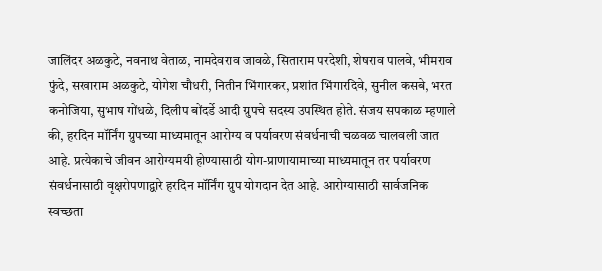जालिंदर अळकुटे, नवनाथ वेताळ, नामदेवराव जावळे, सिताराम परदेशी, शेषराव पालवे, भीमराव फुंदे, सखाराम अळकुटे, योगेश चौधरी, नितीन भिंगारकर, प्रशांत भिंगारदिवे, सुनील कसबे, भरत कनोजिया, सुभाष गोंधळे, दिलीप बोंदर्डे आदी ग्रुपचे सदस्य उपस्थित होते. संजय सपकाळ म्हणाले की, हरदिन मॉर्निंग ग्रुपच्या माध्यमातून आरोग्य व पर्यावरण संवर्धनाची चळवळ चालवली जात आहे. प्रत्येकाचे जीवन आरोग्यमयी होण्यासाठी योग-प्राणायामाच्या माध्यमातून तर पर्यावरण संवर्धनासाठी वृक्षरोपणाद्वारे हरदिन मॉर्निंग ग्रुप योगदान देत आहे. आरोग्यासाठी सार्वजनिक स्वच्छता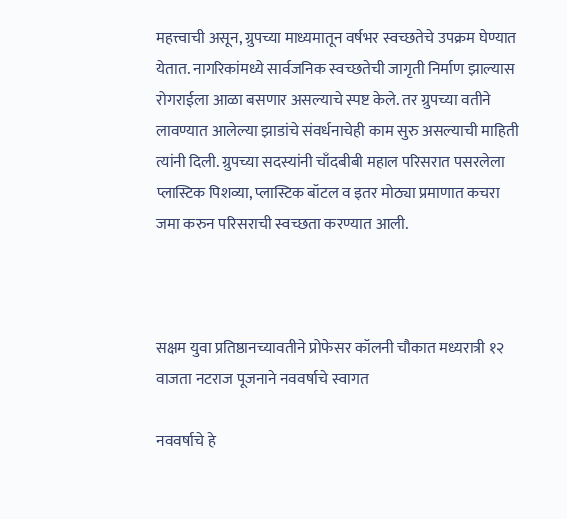महत्त्वाची असून, ग्रुपच्या माध्यमातून वर्षभर स्वच्छतेचे उपक्रम घेण्यात येतात. नागरिकांमध्ये सार्वजनिक स्वच्छतेची जागृती निर्माण झाल्यास रोगराईला आळा बसणार असल्याचे स्पष्ट केले. तर ग्रुपच्या वतीने लावण्यात आलेल्या झाडांचे संवर्धनाचेही काम सुरु असल्याची माहिती त्यांनी दिली. ग्रुपच्या सदस्यांनी चाँदबीबी महाल परिसरात पसरलेला प्लास्टिक पिशव्या, प्लास्टिक बॉटल व इतर मोठ्या प्रमाणात कचरा जमा करुन परिसराची स्वच्छता करण्यात आली.



सक्षम युवा प्रतिष्ठानच्यावतीने प्रोफेसर कॉलनी चौकात मध्यरात्री १२ वाजता नटराज पूजनाने नववर्षाचे स्वागत

नववर्षाचे हे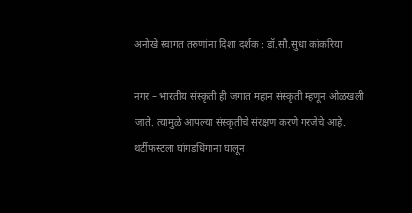अनोखे स्वागत तरुणांना दिशा दर्शक : डॉ.सौ.सुधा कांकरिया

नगर – भारतीय संस्कृती ही जगात महान संस्कृती म्हणून ओळखली जाते. त्यामुळे आपल्या संस्कृतीचे संरक्षण करणे गरजेचे आहे. थर्टीफस्टला घांगडधिंगाना घालून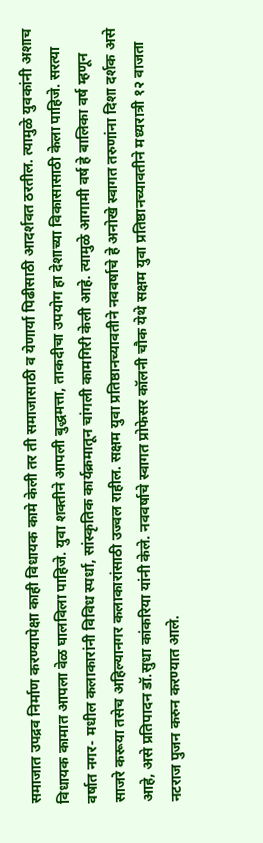समाजात उपद्रव निर्माण करण्यापेक्षा काही विधायक कामे केली तर ती समाजासाठी व येणार्या पिढीसाठी आदर्शवत ठरतील. त्यामुळे युवकांनी अशाच विधायक कामात आपला वेळ घालविला पाहिजे. युवा शक्तीने आपली बुद्धमत्ता, ताकदीचा उपयोग हा देशाच्या विकासासाठी केला पाहिजे. सरत्या वर्षात नगर- मधील कलाकारांनी विविध स्पर्धा, सांस्कृतिक कार्यक्रमातून चांगली कामगिरी केली आहे. त्यामुळे आगामी वर्ष हे बालिका वर्ष म्हणून साजरे करूया तसेच अहिल्यानगर कलाकारांसाठी उज्वल राहील. सक्षम युवा प्रतिष्ठानच्यावतीने नववर्षाचे हे अनोखे स्वागत तरुणांना दिशा दर्शक असे आहे, असे प्रतिपादन डॉ.सुधा कांकरिया यांनी केले. नववर्षाचे स्वागत प्रोफेसर कॉलनी चौक येथे सक्षम युवा प्रतिष्ठानच्यावतीने मध्यरात्री १२ वाजता नटराज पुजन करुन करण्यात आले.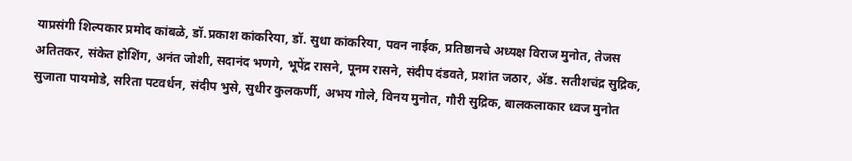याप्रसंगी शिल्पकार प्रमोद कांबळे, डॉ.प्रकाश कांकरिया, डॉ. सुधा कांकरिया, पवन नाईक, प्रतिष्ठानचे अध्यक्ष विराज मुनोत, तेजस अतितकर, संकेत होशिंग, अनंत जोशी, सदानंद भणगे, भूपेंद्र रासने, पूनम रासने, संदीप दंडवते, प्रशांत जठार, अ‍ॅड. सतीशचंद्र सुद्रिक, सुजाता पायमोडे, सरिता पटवर्धन, संदीप भुसे, सुधीर कुलकर्णी, अभय गोले, विनय मुनोत, गौरी सुद्रिक, बालकलाकार ध्वज मुनोत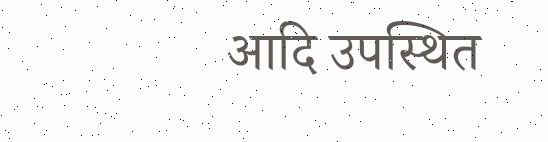आदि उपस्थित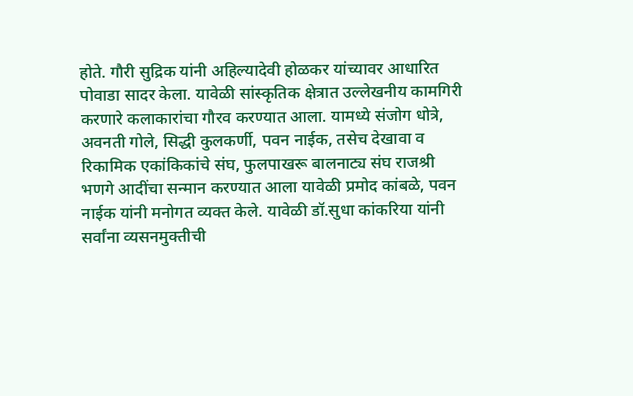होते. गौरी सुद्रिक यांनी अहिल्यादेवी होळकर यांच्यावर आधारित पोवाडा सादर केला. यावेळी सांस्कृतिक क्षेत्रात उल्लेखनीय कामगिरी करणारे कलाकारांचा गौरव करण्यात आला. यामध्ये संजोग धोत्रे, अवनती गोले, सिद्धी कुलकर्णी, पवन नाईक, तसेच देखावा व रिकामिक एकांकिकांचे संघ, फुलपाखरू बालनाट्य संघ राजश्री भणगे आदींचा सन्मान करण्यात आला यावेळी प्रमोद कांबळे, पवन नाईक यांनी मनोगत व्यक्त केले. यावेळी डॉ.सुधा कांकरिया यांनी सर्वांना व्यसनमुक्तीची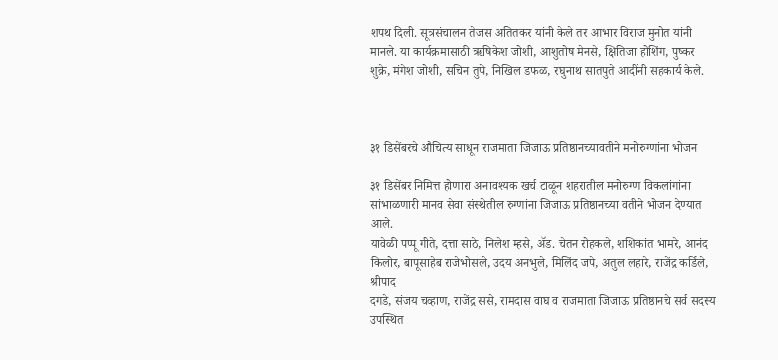शपथ दिली. सूत्रसंचालन तेजस अतितकर यांनी केले तर आभार विराज मुनोत यांनी मानले. या कार्यक्रमासाठी ऋषिकेश जोशी, आशुतोष मेनसे, क्षितिजा होशिंग, पुष्कर शुक्रे, मंगेश जोशी, सचिन तुपे, निखिल डफळ, रघुनाथ सातपुते आदींनी सहकार्य केले.



३१ डिसेंबरचे औचित्य साधून राजमाता जिजाऊ प्रतिष्ठानच्यावतीने मनोरुग्णांना भोजन

३१ डिसेंबर निमित्त होणारा अनावश्यक खर्च टाळून शहरातील मनोरुग्ण विकलांगांना
सांभाळणारी मानव सेवा संस्थेतील रुग्णांना जिजाऊ प्रतिष्ठानच्या वतीने भोजन देण्यात आले.
यावेळी पप्पू गीते, दत्ता साठे, निलेश म्हसे, अ‍ॅड. चेतन रोहकले, शशिकांत भामरे, आनंद
किलोर, बापूसाहेब राजेभोसले, उदय अनभुले, मिलिंद जपे, अतुल लहारे, राजेंद्र कर्डिले, श्रीपाद
दगडे, संजय चव्हाण, राजेंद्र ससे, रामदास वाघ व राजमाता जिजाऊ प्रतिष्ठानचे सर्व सदस्य
उपस्थित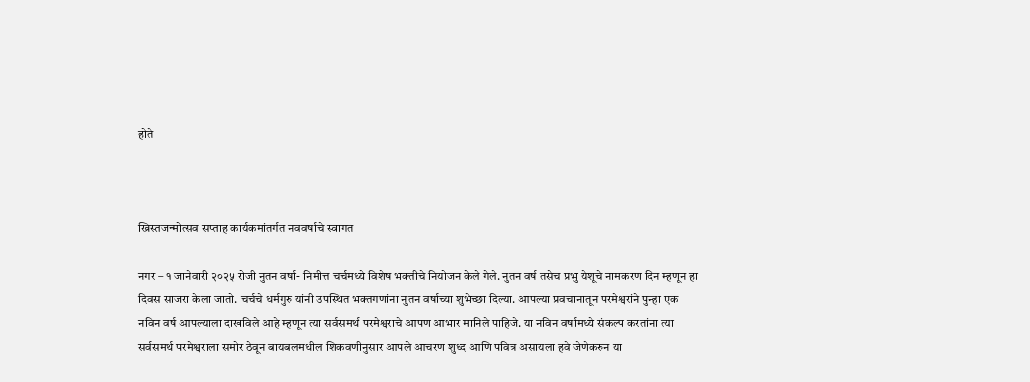होते



ख्रिस्तजन्मोत्सव सप्ताह कार्यकमांतर्गत नववर्षाचे स्वागत

नगर – १ जानेवारी २०२५ रोजी नुतन वर्षा- निमीत्त चर्चमध्ये विशेष भक्तीचे नियोजन केले गेले. नुतन वर्ष तसेच प्रभु येशूचे नामकरण दिन म्हणून हा दिवस साजरा केला जातो. चर्चचे धर्मगुरु यांनी उपस्थित भक्तगणांना नुतन वर्षाच्या शुभेच्छा दिल्या. आपल्या प्रवचानातून परमेश्वरांने पुन्हा एक नविन वर्ष आपल्याला दाखविले आहे म्हणून त्या सर्वसमर्थ परमेश्वराचे आपण आभार मानिले पाहिजे. या नविन वर्षामध्ये संकल्प करतांना त्या सर्वसमर्थ परमेश्वराला समोर ठेवून बायबलमधील शिकवणीनुसार आपले आचरण शुध्द आणि पवित्र असायला हवे जेणेकरुन या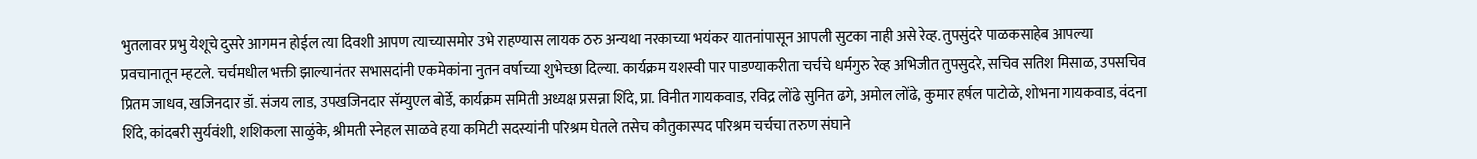भुतलावर प्रभु येशूचे दुसरे आगमन होईल त्या दिवशी आपण त्याच्यासमोर उभे राहण्यास लायक ठरु अन्यथा नरकाच्या भयंकर यातनांपासून आपली सुटका नाही असे रेव्ह. तुपसुंदरे पाळकसाहेब आपल्या प्रवचानातून म्हटले. चर्चमधील भक्ती झाल्यानंतर सभासदांनी एकमेकांना नुतन वर्षाच्या शुभेच्छा दिल्या. कार्यक्रम यशस्वी पार पाडण्याकरीता चर्चचे धर्मगुरु रेव्ह अभिजीत तुपसुदरे, सचिव सतिश मिसाळ, उपसचिव प्रितम जाधव, खजिनदार डॉ. संजय लाड, उपखजिनदार सॅम्युएल बोर्डे, कार्यक्रम समिती अध्यक्ष प्रसन्ना शिंदे, प्रा. विनीत गायकवाड, रविद्र लोंढे सुनित ढगे, अमोल लोंढे, कुमार हर्षल पाटोळे, शोभना गायकवाड, वंदना शिंदे, कांदबरी सुर्यवंशी, शशिकला साळुंके, श्रीमती स्नेहल साळवे हया कमिटी सदस्यांनी परिश्रम घेतले तसेच कौतुकास्पद परिश्रम चर्चचा तरुण संघाने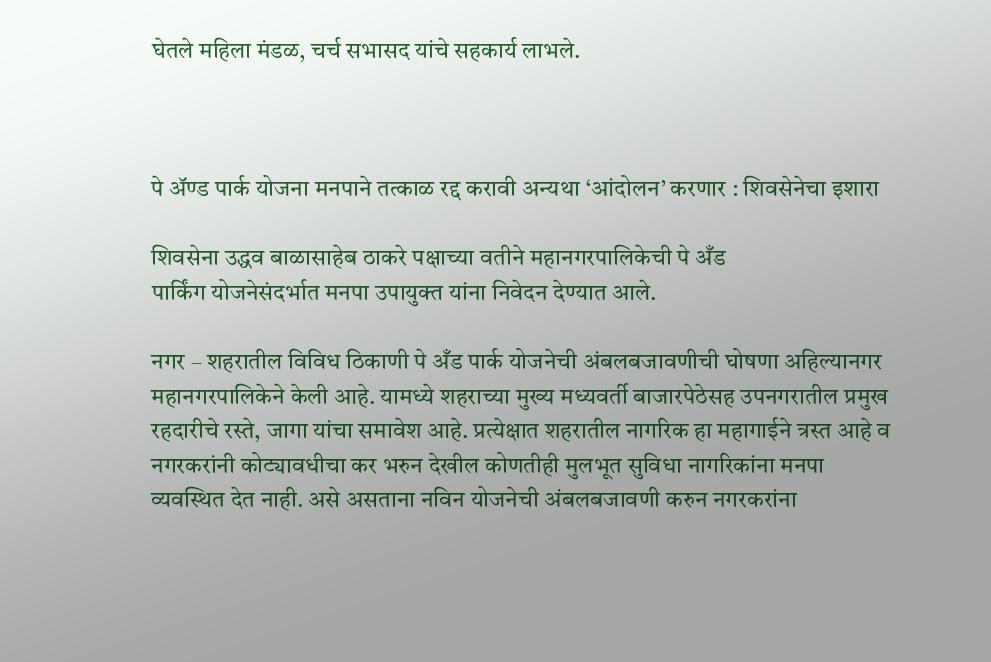घेतले महिला मंडळ, चर्च सभासद यांचे सहकार्य लाभले.



पे अ‍ॅण्ड पार्क योजना मनपाने तत्काळ रद्द करावी अन्यथा ‘आंदोलन’ करणार : शिवसेनेचा इशारा

शिवसेना उद्धव बाळासाहेब ठाकरे पक्षाच्या वतीने महानगरपालिकेची पे अँड
पार्किंग योजनेसंदर्भात मनपा उपायुक्त यांना निवेदन देण्यात आले.

नगर – शहरातील विविध ठिकाणी पे अँड पार्क योजनेची अंबलबजावणीची घोषणा अहिल्यानगर महानगरपालिकेने केली आहे. यामध्ये शहराच्या मुख्य मध्यवर्ती बाजारपेठेसह उपनगरातील प्रमुख रहदारीचे रस्ते, जागा यांचा समावेश आहे. प्रत्येक्षात शहरातील नागरिक हा महागाईने त्रस्त आहे व नगरकरांनी कोट्यावधीचा कर भरुन देखील कोणतीही मुलभूत सुविधा नागरिकांना मनपा व्यवस्थित देत नाही. असे असताना नविन योजनेची अंबलबजावणी करुन नगरकरांना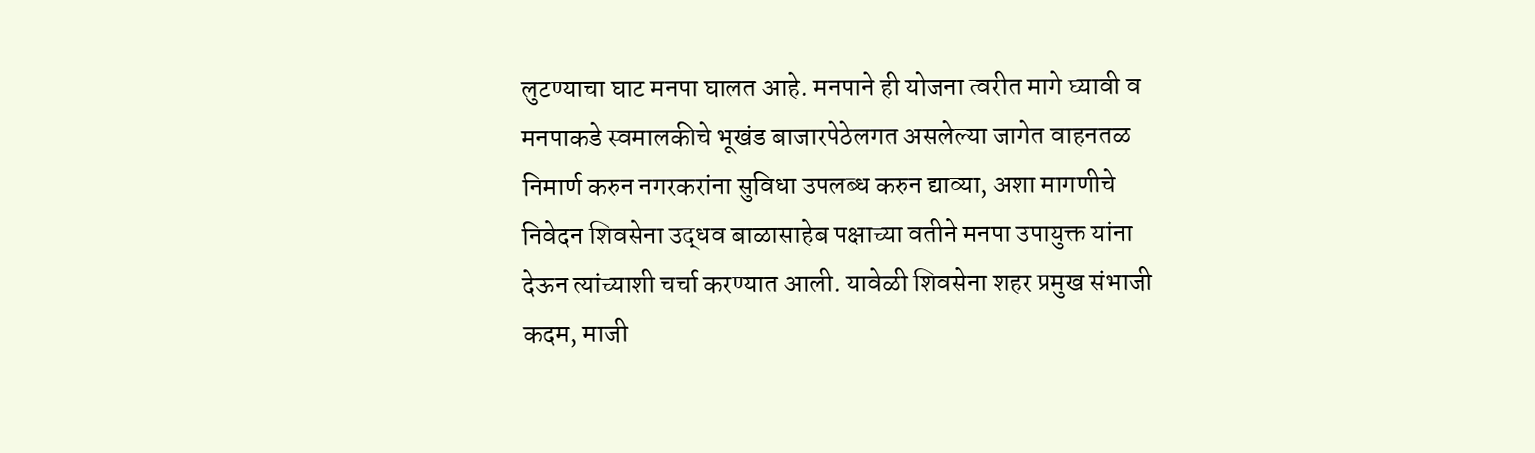लुटण्याचा घाट मनपा घालत आहे. मनपाने ही योजना त्वरीत मागे घ्यावी व मनपाकडे स्वमालकीचे भूखंड बाजारपेठेलगत असलेल्या जागेत वाहनतळ निमार्ण करुन नगरकरांना सुविधा उपलब्ध करुन द्याव्या, अशा मागणीचे निवेदन शिवसेना उद्धव बाळासाहेब पक्षाच्या वतीने मनपा उपायुक्त यांना देऊन त्यांच्याशी चर्चा करण्यात आली. यावेळी शिवसेना शहर प्रमुख संभाजी कदम, माजी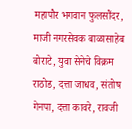महापौर भगवान फुलसौंदर, माजी नगरसेवक बाळासाहेब बोराटे, युवा सेनेचे विक्रम राठोड, दत्ता जाधव, संतोष गेनपा, दत्ता कावरे, रावजी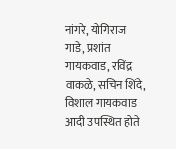नांगरे, योगिराज गाडे, प्रशांत गायकवाड, रविंद्र वाकळे, सचिन शिंदे, विशाल गायकवाड आदी उपस्थित होते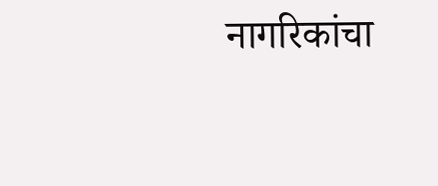नागरिकांचा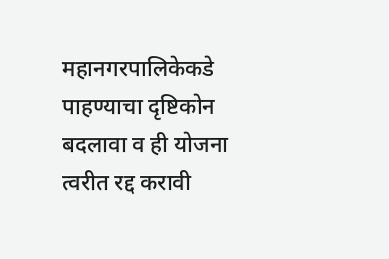महानगरपालिकेकडे पाहण्याचा दृष्टिकोन बदलावा व ही योजना त्वरीत रद्द करावी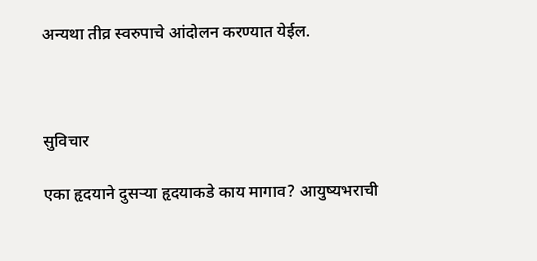अन्यथा तीव्र स्वरुपाचे आंदोलन करण्यात येईल.



सुविचार

एका हृदयाने दुसर्‍या हृदयाकडे काय मागाव? आयुष्यभराची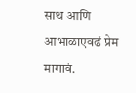साथ आणि आभाळाएवढं प्रेम मागावं.